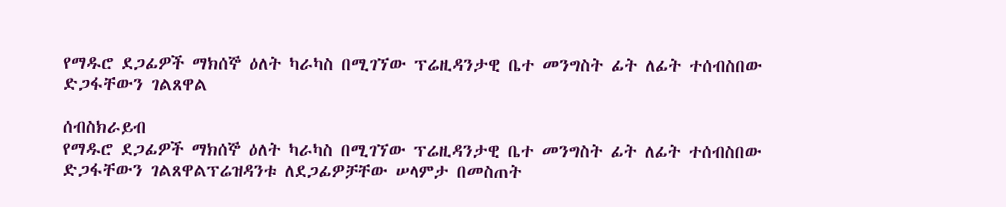የማዱሮ ደጋፊዎች ማክሰኞ ዕለት ካራካስ በሚገኘው ፕሬዚዳንታዊ ቤተ መንግስት ፊት ለፊት ተሰብስበው ድጋፋቸውን ገልጸዋል

ሰብስክራይብ
የማዱሮ ደጋፊዎች ማክሰኞ ዕለት ካራካስ በሚገኘው ፕሬዚዳንታዊ ቤተ መንግስት ፊት ለፊት ተሰብስበው ድጋፋቸውን ገልጸዋልፕሬዝዳንቱ ለደጋፊዎቻቸው ሠላምታ በመስጠት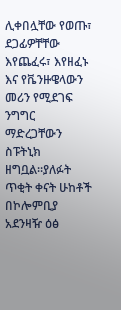ሊቀበሏቸው የወጡ፣ ደጋፊዎቸቸው እየጨፈሩ፣ እየዘፈኑ እና የቬንዙዌላውን መሪን የሚደገፍ ንግግር ማድረጋቸውን ስፑትኒክ ዘግቧል።ያለፉት ጥቂት ቀናት ሁከቶች በኮሎምቢያ አደንዛዥ ዕፅ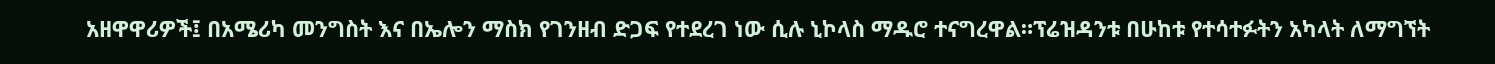አዘዋዋሪዎች፤ በአሜሪካ መንግስት እና በኤሎን ማስክ የገንዘብ ድጋፍ የተደረገ ነው ሲሉ ኒኮላስ ማዱሮ ተናግረዋል።ፕሬዝዳንቱ በሁከቱ የተሳተፉትን አካላት ለማግኘት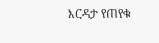እርዳታ የጠየቁ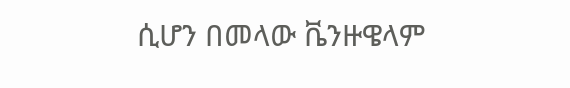ሲሆን በመላው ቬንዙዌላም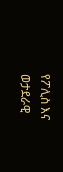የፖሊስ እና ወታደራዊ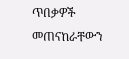ጥበቃዎች መጠናከራቸውን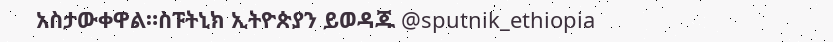አስታውቀዋል።ስፑትኒክ ኢትዮጵያን ይወዳጁ @sputnik_ethiopia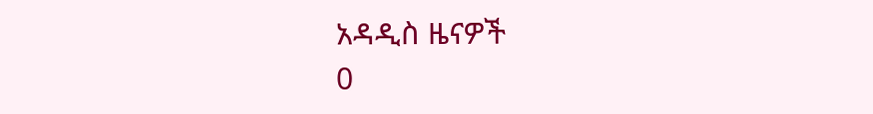አዳዲስ ዜናዎች
0